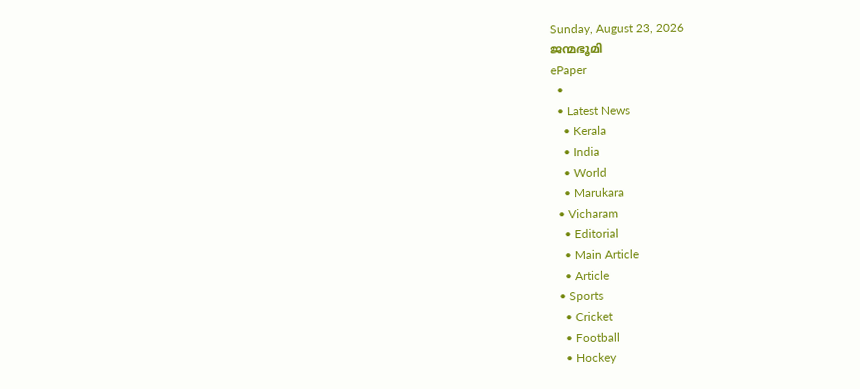Sunday, August 23, 2026
ജന്മഭൂമി
ePaper
  •
  • Latest News
    • Kerala
    • India
    • World
    • Marukara
  • Vicharam
    • Editorial
    • Main Article
    • Article
  • Sports
    • Cricket
    • Football
    • Hockey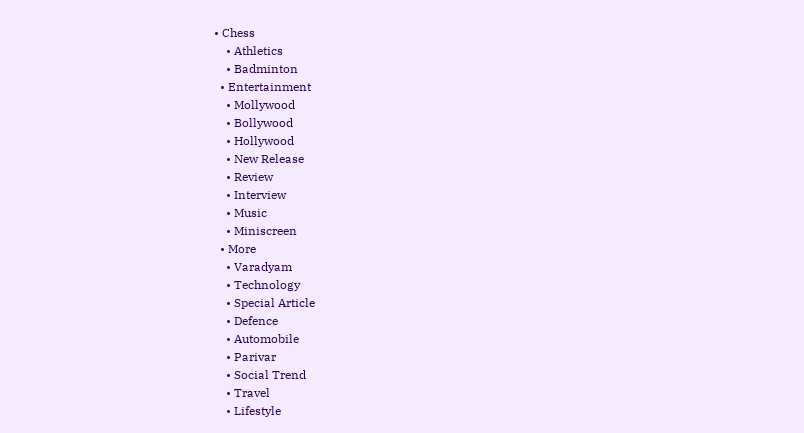• Chess
    • Athletics
    • Badminton
  • Entertainment
    • Mollywood
    • Bollywood
    • Hollywood
    • New Release
    • Review
    • Interview
    • Music
    • Miniscreen
  • More
    • Varadyam
    • Technology
    • Special Article
    • Defence
    • Automobile
    • Parivar
    • Social Trend
    • Travel
    • Lifestyle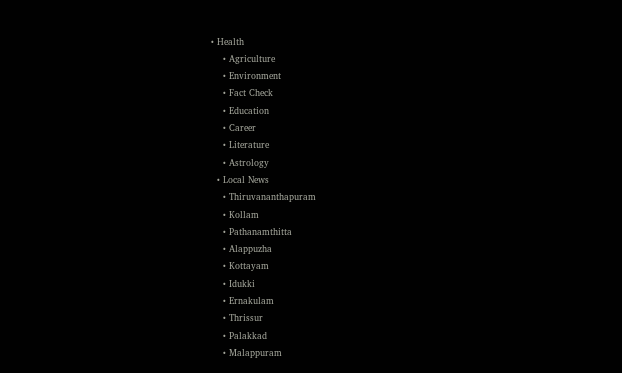• Health
    • Agriculture
    • Environment
    • Fact Check
    • Education
    • Career
    • Literature
    • Astrology
  • Local News
    • Thiruvananthapuram
    • Kollam
    • Pathanamthitta
    • Alappuzha
    • Kottayam
    • Idukki
    • Ernakulam
    • Thrissur
    • Palakkad
    • Malappuram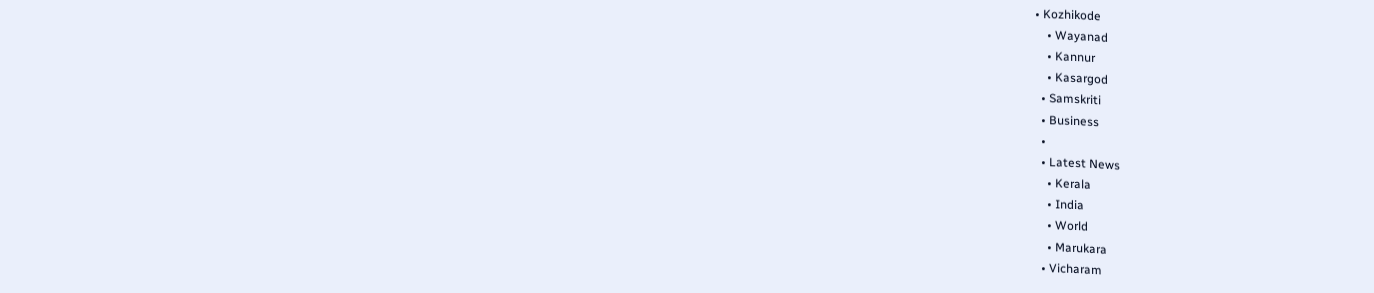• Kozhikode
    • Wayanad
    • Kannur
    • Kasargod
  • Samskriti
  • Business
  •
  • Latest News
    • Kerala
    • India
    • World
    • Marukara
  • Vicharam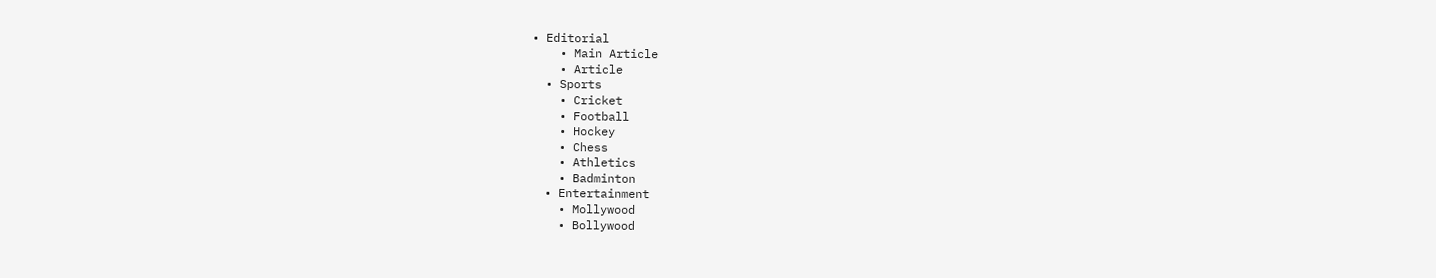• Editorial
    • Main Article
    • Article
  • Sports
    • Cricket
    • Football
    • Hockey
    • Chess
    • Athletics
    • Badminton
  • Entertainment
    • Mollywood
    • Bollywood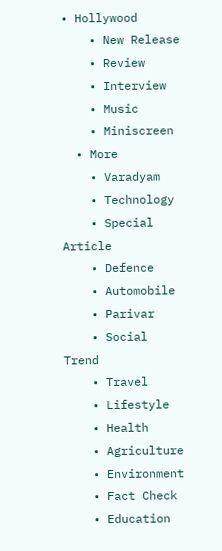• Hollywood
    • New Release
    • Review
    • Interview
    • Music
    • Miniscreen
  • More
    • Varadyam
    • Technology
    • Special Article
    • Defence
    • Automobile
    • Parivar
    • Social Trend
    • Travel
    • Lifestyle
    • Health
    • Agriculture
    • Environment
    • Fact Check
    • Education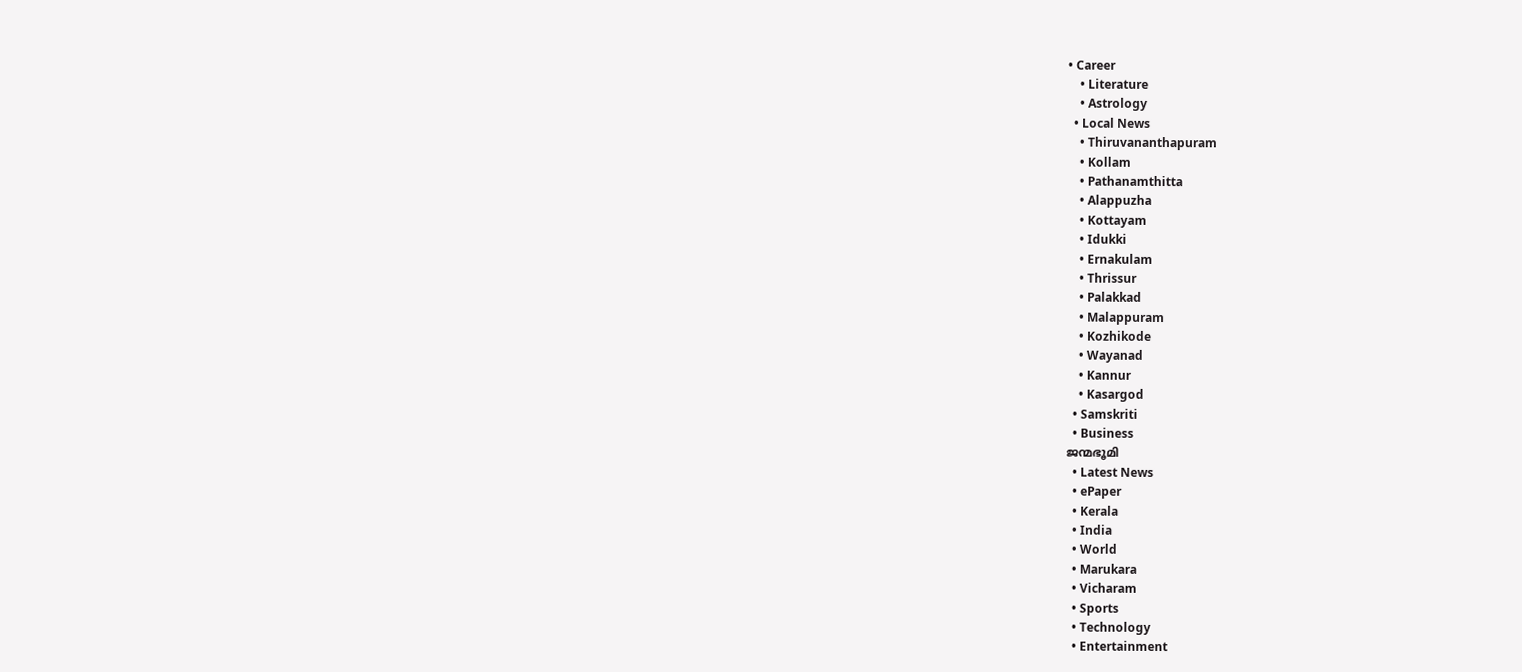• Career
    • Literature
    • Astrology
  • Local News
    • Thiruvananthapuram
    • Kollam
    • Pathanamthitta
    • Alappuzha
    • Kottayam
    • Idukki
    • Ernakulam
    • Thrissur
    • Palakkad
    • Malappuram
    • Kozhikode
    • Wayanad
    • Kannur
    • Kasargod
  • Samskriti
  • Business
ജന്മഭൂമി
  • Latest News
  • ePaper
  • Kerala
  • India
  • World
  • Marukara
  • Vicharam
  • Sports
  • Technology
  • Entertainment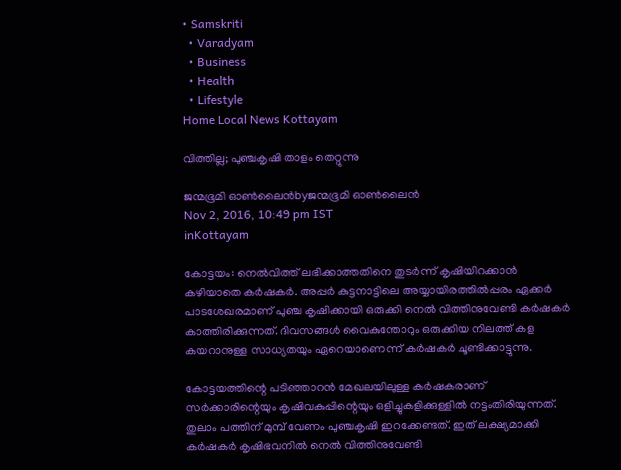• Samskriti
  • Varadyam
  • Business
  • Health
  • Lifestyle
Home Local News Kottayam

വിത്തില്ല; പുഞ്ചകൃഷി താളം തെറ്റുന്നു

ജന്മഭൂമി ഓണ്‍ലൈന്‍byജന്മഭൂമി ഓണ്‍ലൈന്‍
Nov 2, 2016, 10:49 pm IST
inKottayam

കോട്ടയം: നെല്‍വിത്ത് ലഭിക്കാത്തതിനെ തുടര്‍ന്ന് കൃഷിയിറക്കാന്‍ കഴിയാതെ കര്‍ഷകര്‍. അപ്പര്‍ കുട്ടനാട്ടിലെ അയ്യായിരത്തില്‍പ്പരം ഏക്കര്‍ പാടശേഖരമാണ് പുഞ്ച കൃഷിക്കായി ഒരുക്കി നെല്‍ വിത്തിനുവേണ്ടി കര്‍ഷകര്‍ കാത്തിരിക്കുന്നത്. ദിവസങ്ങള്‍ വൈകുന്തോറും ഒരുക്കിയ നിലത്ത് കള കയറാനുള്ള സാധ്യതയും ഏറെയാണെന്ന് കര്‍ഷകര്‍ ചൂണ്ടിക്കാട്ടുന്നു.

കോട്ടയത്തിന്റെ പടിഞ്ഞാറന്‍ മേഖലയിലുള്ള കര്‍ഷകരാണ് സര്‍ക്കാരിന്റെയും കൃഷിവകുപ്പിന്റെയും ഒളിച്ചുകളിക്കുള്ളില്‍ നട്ടംതിരിയുന്നത്. തുലാം പത്തിന് മുമ്പ് വേണം പുഞ്ചകൃഷി ഇറക്കേണ്ടത്. ഇത് ലക്ഷ്യമാക്കി കര്‍ഷകര്‍ കൃഷിഭവനില്‍ നെല്‍ വിത്തിനുവേണ്ടി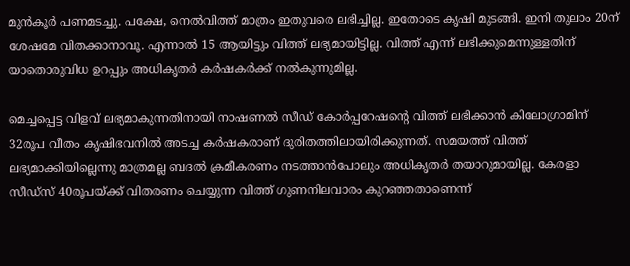മുന്‍കൂര്‍ പണമടച്ചു. പക്ഷേ, നെല്‍വിത്ത് മാത്രം ഇതുവരെ ലഭിച്ചില്ല. ഇതോടെ കൃഷി മുടങ്ങി. ഇനി തുലാം 20ന് ശേഷമേ വിതക്കാനാവൂ. എന്നാല്‍ 15 ആയിട്ടും വിത്ത് ലഭ്യമായിട്ടില്ല. വിത്ത് എന്ന് ലഭിക്കുമെന്നുള്ളതിന് യാതൊരുവിധ ഉറപ്പും അധികൃതര്‍ കര്‍ഷകര്‍ക്ക് നല്‍കുന്നുമില്ല.

മെച്ചപ്പെട്ട വിളവ് ലഭ്യമാകുന്നതിനായി നാഷണല്‍ സീഡ് കോര്‍പ്പറേഷന്റെ വിത്ത് ലഭിക്കാന്‍ കിലോഗ്രാമിന് 32രൂപ വീതം കൃഷിഭവനില്‍ അടച്ച കര്‍ഷകരാണ് ദുരിതത്തിലായിരിക്കുന്നത്. സമയത്ത് വിത്ത് ലഭ്യമാക്കിയില്ലെന്നു മാത്രമല്ല ബദല്‍ ക്രമീകരണം നടത്താന്‍പോലും അധികൃതര്‍ തയാറുമായില്ല. കേരളാ സീഡ്‌സ് 40രൂപയ്‌ക്ക് വിതരണം ചെയ്യുന്ന വിത്ത് ഗുണനിലവാരം കുറഞ്ഞതാണെന്ന്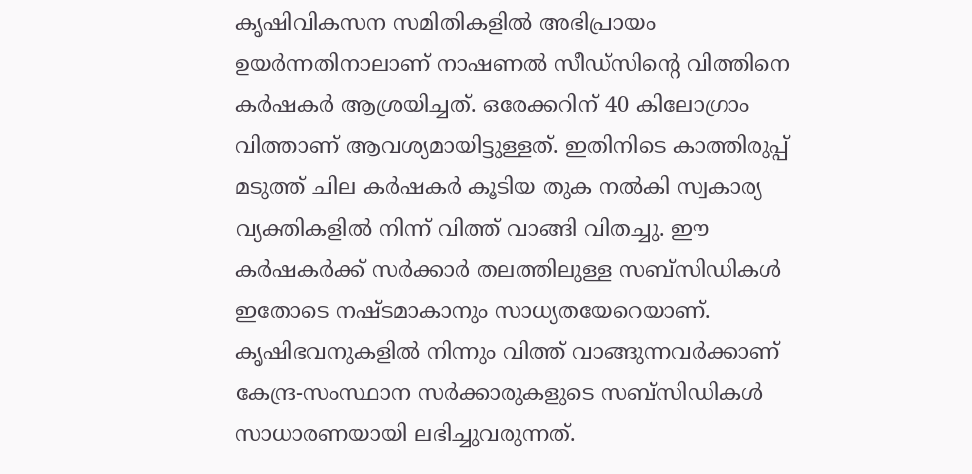കൃഷിവികസന സമിതികളില്‍ അഭിപ്രായം ഉയര്‍ന്നതിനാലാണ് നാഷണല്‍ സീഡ്‌സിന്റെ വിത്തിനെ കര്‍ഷകര്‍ ആശ്രയിച്ചത്. ഒരേക്കറിന് 40 കിലോഗ്രാം വിത്താണ് ആവശ്യമായിട്ടുള്ളത്. ഇതിനിടെ കാത്തിരുപ്പ് മടുത്ത് ചില കര്‍ഷകര്‍ കൂടിയ തുക നല്‍കി സ്വകാര്യ വ്യക്തികളില്‍ നിന്ന് വിത്ത് വാങ്ങി വിതച്ചു. ഈ കര്‍ഷകര്‍ക്ക് സര്‍ക്കാര്‍ തലത്തിലുള്ള സബ്‌സിഡികള്‍ ഇതോടെ നഷ്ടമാകാനും സാധ്യതയേറെയാണ്. കൃഷിഭവനുകളില്‍ നിന്നും വിത്ത് വാങ്ങുന്നവര്‍ക്കാണ് കേന്ദ്ര-സംസ്ഥാന സര്‍ക്കാരുകളുടെ സബ്‌സിഡികള്‍ സാധാരണയായി ലഭിച്ചുവരുന്നത്.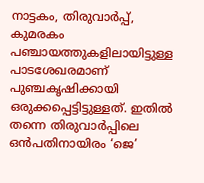നാട്ടകം, തിരുവാര്‍പ്പ്, കുമരകം പഞ്ചായത്തുകളിലായിട്ടുള്ള പാടശേഖരമാണ് പുഞ്ചകൃഷിക്കായി ഒരുക്കപ്പെട്ടിട്ടുള്ളത്. ഇതില്‍ തന്നെ തിരുവാര്‍പ്പിലെ ഒന്‍പതിനായിരം ‘ജെ’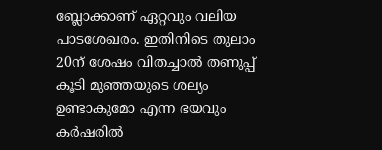ബ്ലോക്കാണ് ഏറ്റവും വലിയ പാടശേഖരം. ഇതിനിടെ തുലാം 20ന് ശേഷം വിതച്ചാല്‍ തണുപ്പ് കൂടി മുഞ്ഞയുടെ ശല്യം ഉണ്ടാകുമോ എന്ന ഭയവും കര്‍ഷരില്‍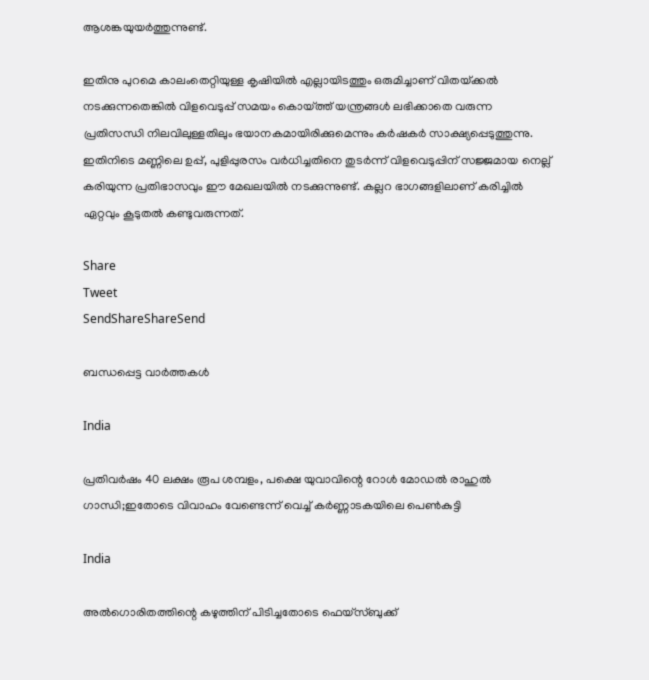ആശങ്കയുയര്‍ത്തുന്നുണ്ട്.

ഇതിനു പുറമെ കാലംതെറ്റിയുള്ള കൃഷിയില്‍ എല്ലായിടത്തും ഒരുമിച്ചാണ് വിതയ്‌ക്കല്‍ നടക്കുന്നതെങ്കില്‍ വിളവെടുപ്പ് സമയം കൊയ്‌ത്ത് യന്ത്രങ്ങള്‍ ലഭിക്കാതെ വരുന്ന പ്രതിസന്ധി നിലവിലുള്ളതിലും ഭയാനകമായിരിക്കുമെന്നും കര്‍ഷകര്‍ സാക്ഷ്യപ്പെടുത്തുന്നു. ഇതിനിടെ മണ്ണിലെ ഉപ്പ്, പുളിപ്പുരസം വര്‍ധിച്ചതിനെ തുടര്‍ന്ന് വിളവെടുപ്പിന് സജ്ജമായ നെല്ല് കരിയുന്ന പ്രതിഭാസവും ഈ മേഖലയില്‍ നടക്കുന്നുണ്ട്. കല്ലറ ഭാഗങ്ങളിലാണ് കരിച്ചില്‍ ഏറ്റവും കൂടുതല്‍ കണ്ടുവരുന്നത്.

Share
Tweet
SendShareShareSend

ബന്ധപ്പെട്ട വാര്‍ത്തകള്‍

India

പ്രതിവര്‍ഷം 40 ലക്ഷം രൂപ ശമ്പളം, പക്ഷെ യുവാവിന്റെ റോള്‍ മോഡല്‍ രാഹുല്‍ ഗാന്ധി;ഇതോടെ വിവാഹം വേണ്ടെന്ന് വെച്ച് കര്‍ണ്ണാടകയിലെ പെണ്‍കുട്ടി

India

അല്‍ഗൊരിതത്തിന്റെ കഴുത്തിന് പിടിച്ചതോടെ ഫെയ്സ്ബുക്ക്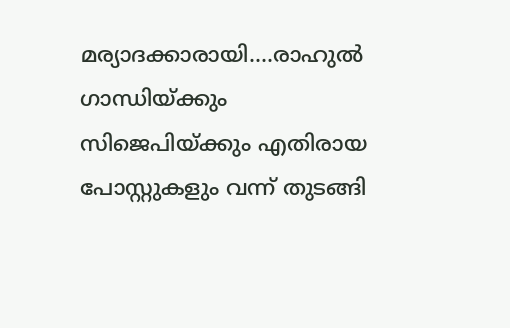മര്യാദക്കാരായി….രാഹുല്‍ ഗാന്ധിയ്‌ക്കും സിജെപിയ്‌ക്കും എതിരായ പോസ്റ്റുകളും വന്ന് തുടങ്ങി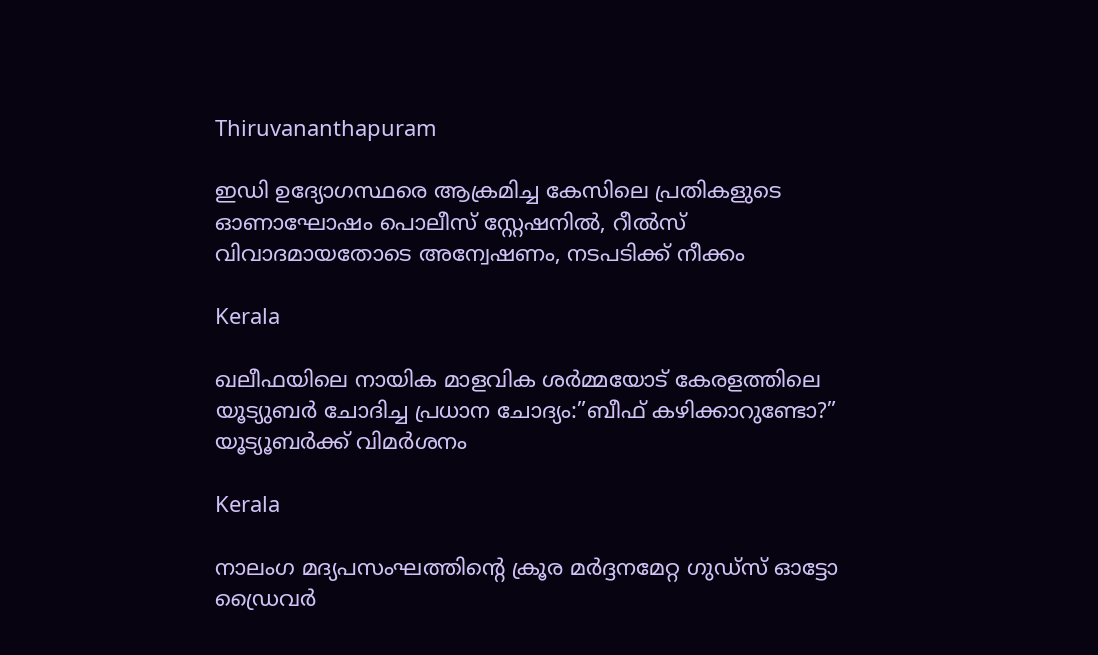Thiruvananthapuram

ഇഡി ഉദ്യോഗസ്ഥരെ ആക്രമിച്ച കേസിലെ പ്രതികളുടെ ഓണാഘോഷം പൊലീസ് സ്റ്റേഷനില്‍, റീല്‍സ് വിവാദമായതോടെ അന്വേഷണം, നടപടിക്ക് നീക്കം

Kerala

ഖലീഫയിലെ നായിക മാളവിക ശര്‍മ്മയോട് കേരളത്തിലെ യൂട്യുബര്‍ ചോദിച്ച പ്രധാന ചോദ്യം:”ബീഫ് കഴിക്കാറുണ്ടോ?” യൂട്യൂബര്‍ക്ക് വിമര്‍ശനം

Kerala

നാലംഗ മദ്യപസംഘത്തിന്റെ ക്രൂര മര്‍ദ്ദനമേറ്റ ഗുഡ്‌സ് ഓട്ടോ ഡ്രൈവര്‍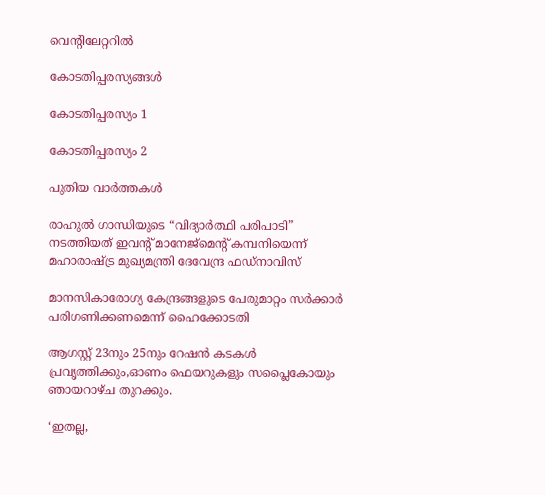വെന്റിലേറ്ററില്‍

കോടതിപ്പരസ്യങ്ങള്‍

കോടതിപ്പരസ്യം 1

കോടതിപ്പരസ്യം 2

പുതിയ വാര്‍ത്തകള്‍

രാഹുൽ ഗാന്ധിയുടെ “വിദ്യാർത്ഥി പരിപാടി” നടത്തിയത് ഇവന്‍റ് മാനേജ്മെന്‍റ് കമ്പനിയെന്ന് മഹാരാഷ്‌ട്ര മുഖ്യമന്ത്രി ദേവേന്ദ്ര ഫഡ്‌നാവിസ്

മാനസികാരോഗ്യ കേന്ദ്രങ്ങളുടെ പേരുമാറ്റം സര്‍ക്കാര്‍ പരിഗണിക്കണമെന്ന് ഹൈക്കോടതി

ആഗസ്റ്റ് 23നും 25നും റേഷന്‍ കടകള്‍ പ്രവൃത്തിക്കും,ഓണം ഫെയറുകളും സപ്ലൈകോയും ഞായറാഴ്ച തുറക്കും.

‘ഇതല്ല,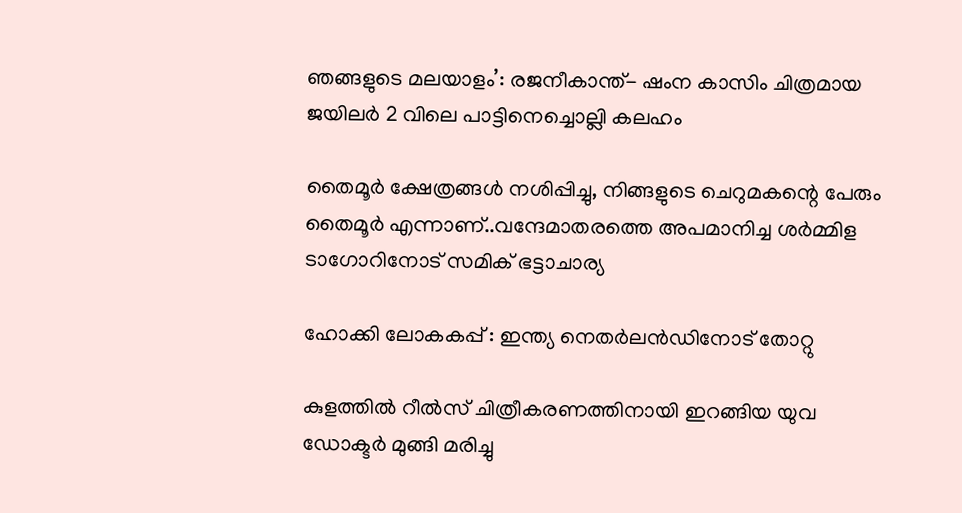ഞങ്ങളുടെ മലയാളം’: രജനീകാന്ത്- ഷംന കാസിം ചിത്രമായ ജയിലര്‍ 2 വിലെ പാട്ടിനെച്ചൊല്ലി കലഹം

തൈമൂര്‍ ക്ഷേത്രങ്ങള്‍ നശിപ്പിച്ചു, നിങ്ങളുടെ ചെറുമകന്റെ പേരും തൈമൂര്‍ എന്നാണ്..വന്ദേമാതരത്തെ അപമാനിച്ച ശര്‍മ്മിള ടാഗോറിനോട് സമിക് ഭട്ടാചാര്യ

ഹോക്കി ലോകകപ്പ് : ഇന്ത്യ നെതര്‍ലന്‍ഡിനോട് തോറ്റു

കുളത്തില്‍ റീല്‍സ് ചിത്രീകരണത്തിനായി ഇറങ്ങിയ യുവ ഡോക്ടര്‍ മുങ്ങി മരിച്ചു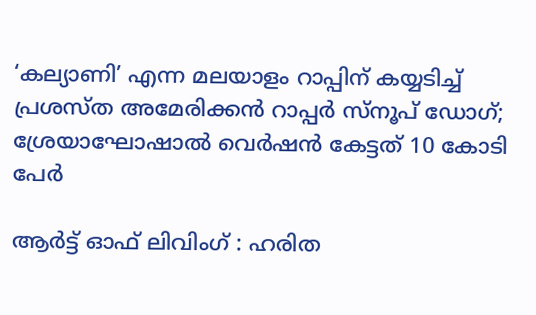‘കല്യാണി’ എന്ന മലയാളം റാപ്പിന് കയ്യടിച്ച് പ്രശസ്ത അമേരിക്കന്‍ റാപ്പര്‍ സ്നൂപ് ഡോഗ്; ശ്രേയാഘോഷാല്‍ വെര്‍ഷന്‍ കേട്ടത് 10 കോടി പേര്‍

ആര്‍ട്ട് ഓഫ് ലിവിംഗ് : ഹരിത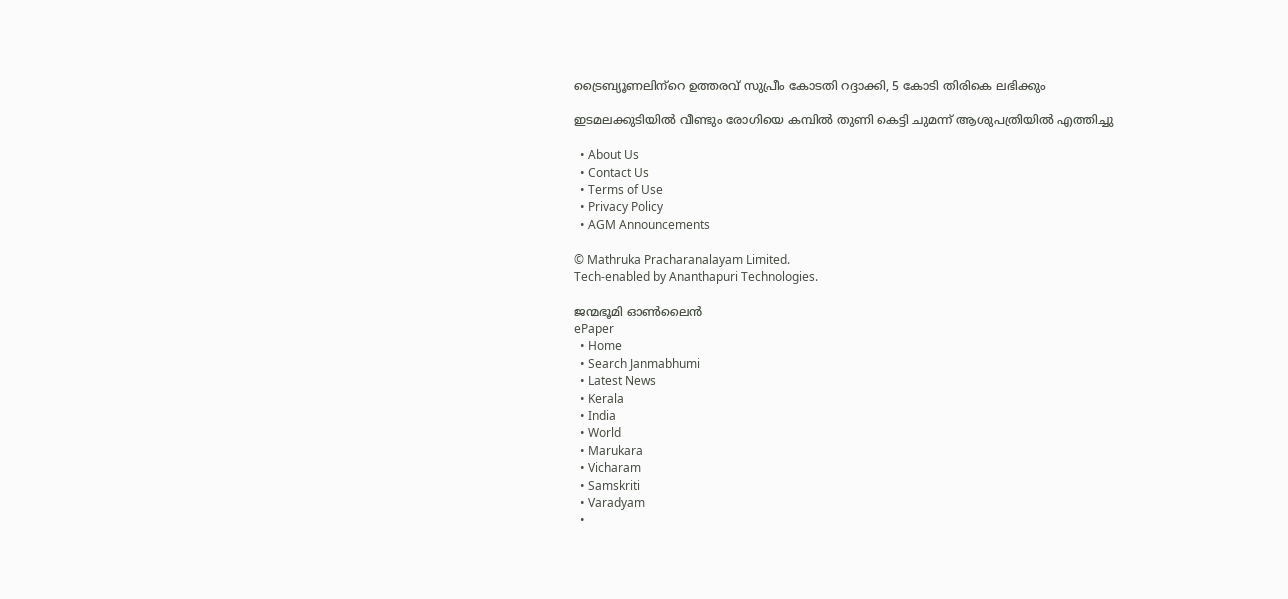ട്രൈബ്യൂണലിന്‌റെ ഉത്തരവ് സുപ്രീം കോടതി റദ്ദാക്കി, 5 കോടി തിരികെ ലഭിക്കും

ഇടമലക്കുടിയില്‍ വീണ്ടും രോഗിയെ കമ്പില്‍ തുണി കെട്ടി ചുമന്ന് ആശുപത്രിയില്‍ എത്തിച്ചു

  • About Us
  • Contact Us
  • Terms of Use
  • Privacy Policy
  • AGM Announcements

© Mathruka Pracharanalayam Limited.
Tech-enabled by Ananthapuri Technologies.

ജന്മഭൂമി ഓണ്‍ലൈന്‍
ePaper
  • Home
  • Search Janmabhumi
  • Latest News
  • Kerala
  • India
  • World
  • Marukara
  • Vicharam
  • Samskriti
  • Varadyam
  •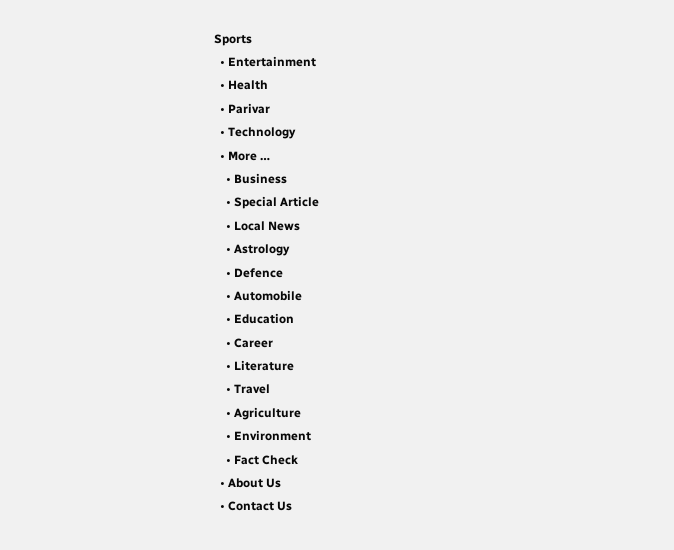Sports
  • Entertainment
  • Health
  • Parivar
  • Technology
  • More …
    • Business
    • Special Article
    • Local News
    • Astrology
    • Defence
    • Automobile
    • Education
    • Career
    • Literature
    • Travel
    • Agriculture
    • Environment
    • Fact Check
  • About Us
  • Contact Us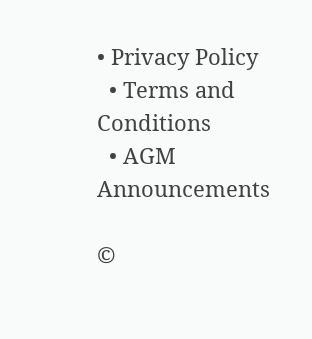• Privacy Policy
  • Terms and Conditions
  • AGM Announcements

©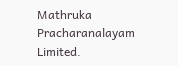Mathruka Pracharanalayam Limited.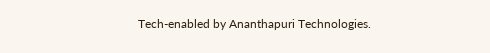Tech-enabled by Ananthapuri Technologies.